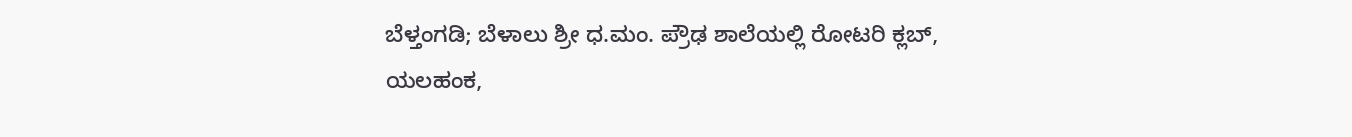ಬೆಳ್ತಂಗಡಿ; ಬೆಳಾಲು ಶ್ರೀ ಧ.ಮಂ. ಪ್ರೌಢ ಶಾಲೆಯಲ್ಲಿ ರೋಟರಿ ಕ್ಲಬ್, ಯಲಹಂಕ,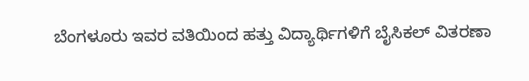ಬೆಂಗಳೂರು ಇವರ ವತಿಯಿಂದ ಹತ್ತು ವಿದ್ಯಾರ್ಥಿಗಳಿಗೆ ಬೈಸಿಕಲ್ ವಿತರಣಾ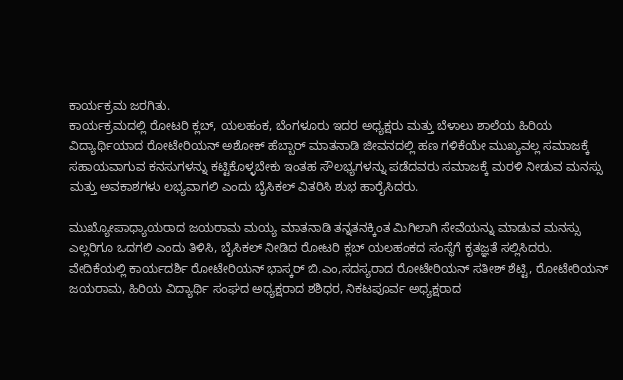ಕಾರ್ಯಕ್ರಮ ಜರಗಿತು.
ಕಾರ್ಯಕ್ರಮದಲ್ಲಿ ರೋಟರಿ ಕ್ಲಬ್, ಯಲಹಂಕ, ಬೆಂಗಳೂರು ಇದರ ಅಧ್ಯಕ್ಷರು ಮತ್ತು ಬೆಳಾಲು ಶಾಲೆಯ ಹಿರಿಯ ವಿದ್ಯಾರ್ಥಿಯಾದ ರೋಟೇರಿಯನ್ ಅಶೋಕ್ ಹೆಬ್ಬಾರ್ ಮಾತನಾಡಿ ಜೀವನದಲ್ಲಿ ಹಣ ಗಳಿಕೆಯೇ ಮುಖ್ಯವಲ್ಲ ಸಮಾಜಕ್ಕೆ ಸಹಾಯವಾಗುವ ಕನಸುಗಳನ್ನು ಕಟ್ಟಿಕೊಳ್ಳಬೇಕು ಇಂತಹ ಸೌಲಭ್ಯಗಳನ್ನು ಪಡೆದವರು ಸಮಾಜಕ್ಕೆ ಮರಳಿ ನೀಡುವ ಮನಸ್ಸು ಮತ್ತು ಅವಕಾಶಗಳು ಲಭ್ಯವಾಗಲಿ ಎಂದು ಬೈಸಿಕಲ್ ವಿತರಿಸಿ ಶುಭ ಹಾರೈಸಿದರು.

ಮುಖ್ಯೋಪಾಧ್ಯಾಯರಾದ ಜಯರಾಮ ಮಯ್ಯ ಮಾತನಾಡಿ ತನ್ನತನಕ್ಕಿಂತ ಮಿಗಿಲಾಗಿ ಸೇವೆಯನ್ನು ಮಾಡುವ ಮನಸ್ಸು ಎಲ್ಲರಿಗೂ ಒದಗಲಿ ಎಂದು ತಿಳಿಸಿ, ಬೈಸಿಕಲ್ ನೀಡಿದ ರೋಟರಿ ಕ್ಲಬ್ ಯಲಹಂಕದ ಸಂಸ್ಥೆಗೆ ಕೃತಜ್ಞತೆ ಸಲ್ಲಿಸಿದರು.
ವೇದಿಕೆಯಲ್ಲಿ ಕಾರ್ಯದರ್ಶಿ ರೋಟೇರಿಯನ್ ಭಾಸ್ಕರ್ ಬಿ.ಎಂ,ಸದಸ್ಯರಾದ ರೋಟೇರಿಯನ್ ಸತೀಶ್ ಶೆಟ್ಟಿ, ರೋಟೇರಿಯನ್ ಜಯರಾಮ, ಹಿರಿಯ ವಿದ್ಯಾರ್ಥಿ ಸಂಘದ ಅಧ್ಯಕ್ಷರಾದ ಶಶಿಧರ, ನಿಕಟಪೂರ್ವ ಅಧ್ಯಕ್ಷರಾದ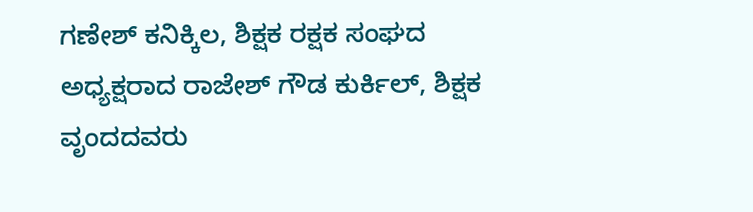ಗಣೇಶ್ ಕನಿಕ್ಕಿಲ, ಶಿಕ್ಷಕ ರಕ್ಷಕ ಸಂಘದ ಅಧ್ಯಕ್ಷರಾದ ರಾಜೇಶ್ ಗೌಡ ಕುರ್ಕಿಲ್, ಶಿಕ್ಷಕ ವೃಂದದವರು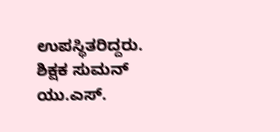ಉಪಸ್ಥಿತರಿದ್ದರು.
ಶಿಕ್ಷಕ ಸುಮನ್ ಯು.ಎಸ್.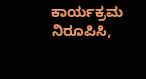ಕಾರ್ಯಕ್ರಮ ನಿರೂಪಿಸಿ,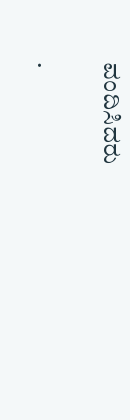ವಂದಿಸಿದರು

.